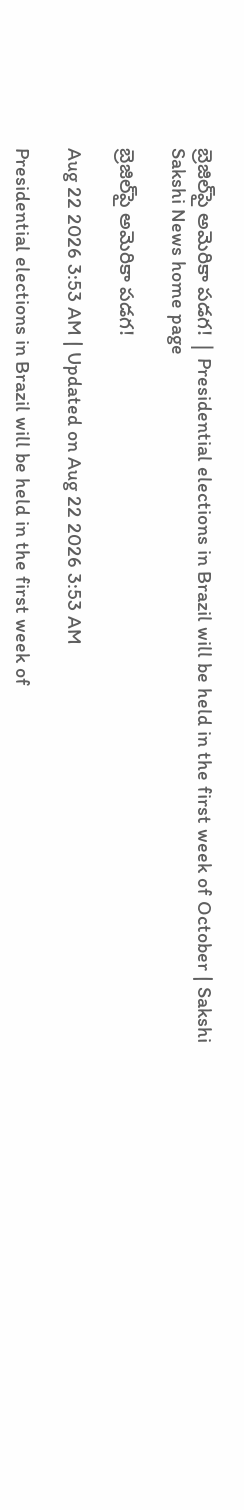బ్రెజిల్‌పై అమెరికా పడగ! | Presidential elections in Brazil will be held in the first week of October | Sakshi
Sakshi News home page

బ్రెజిల్‌పై అమెరికా పడగ!

Aug 22 2026 3:53 AM | Updated on Aug 22 2026 3:53 AM

Presidential elections in Brazil will be held in the first week of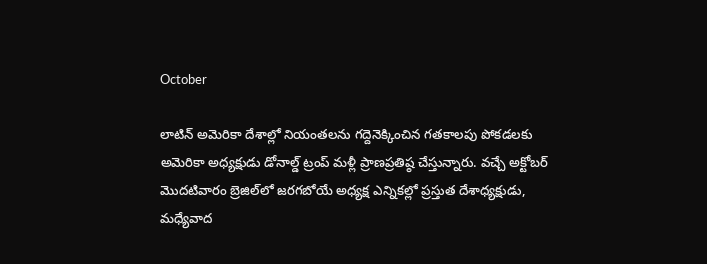October

లాటిన్‌ అమెరికా దేశాల్లో నియంతలను గద్దెనెక్కించిన గతకాలపు పోకడలకు అమెరికా అధ్యక్షుడు డోనాల్డ్‌ ట్రంప్‌ మళ్లీ ప్రాణప్రతిష్ఠ చేస్తున్నారు. వచ్చే అక్టోబర్‌ మొదటివారం బ్రెజిల్‌లో జరగబోయే అధ్యక్ష ఎన్నికల్లో ప్రస్తుత దేశాధ్యక్షుడు, మధ్యేవాద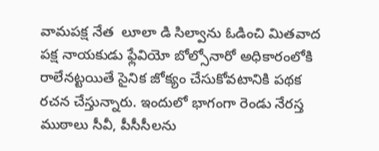వామపక్ష నేత  లూలా డి సిల్వాను ఓడించి మితవాద పక్ష నాయకుడు ఫ్లేవియో బోల్సోనారో అధికారంలోకి రాలేనట్టయితే సైనిక జోక్యం చేసుకోవటానికి పథక రచన చేస్తున్నారు. ఇందులో భాగంగా రెండు నేరస్త ముఠాలు సీవీ, పీసీసీలను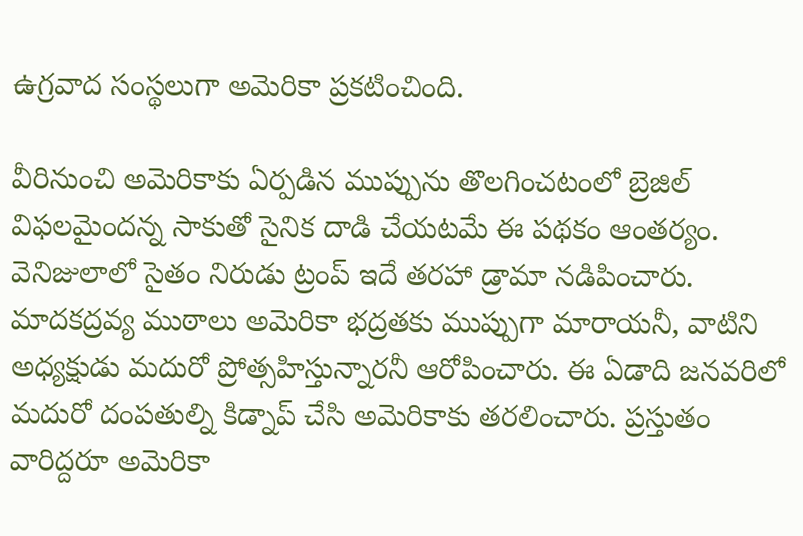ఉగ్రవాద సంస్థలుగా అమెరికా ప్రకటించింది.

వీరినుంచి అమెరికాకు ఏర్పడిన ముప్పును తొలగించటంలో బ్రెజిల్‌ విఫలమైందన్న సాకుతో సైనిక దాడి చేయటమే ఈ పథకం ఆంతర్యం. వెనిజులాలో సైతం నిరుడు ట్రంప్‌ ఇదే తరహా డ్రామా నడిపించారు. మాదకద్రవ్య ముఠాలు అమెరికా భద్రతకు ముప్పుగా మారాయనీ, వాటిని అధ్యక్షుడు మదురో ప్రోత్సహిస్తున్నారనీ ఆరోపించారు. ఈ ఏడాది జనవరిలో మదురో దంపతుల్ని కిడ్నాప్‌ చేసి అమెరికాకు తరలించారు. ప్రస్తుతం వారిద్దరూ అమెరికా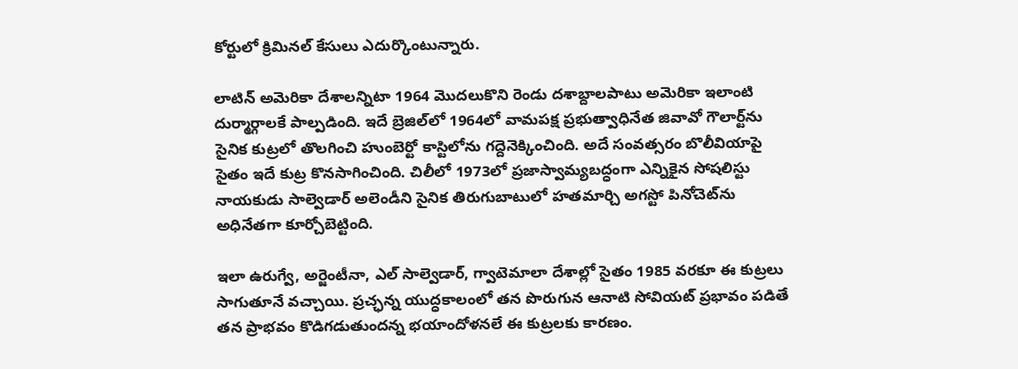కోర్టులో క్రిమినల్‌ కేసులు ఎదుర్కొంటున్నారు.

లాటిన్‌ అమెరికా దేశాలన్నిటా 1964 మొదలుకొని రెండు దశాబ్దాలపాటు అమెరికా ఇలాంటి దుర్మార్గాలకే పాల్పడింది. ఇదే బ్రెజిల్‌లో 1964లో వామపక్ష ప్రభుత్వాధినేత జివావో గౌలార్ట్‌ను సైనిక కుట్రలో తొలగించి హుంబెర్టో కాస్టిలోను గద్దెనెక్కించింది. అదే సంవత్సరం బొలీవియాపై సైతం ఇదే కుట్ర కొనసాగించింది. చిలీలో 1973లో ప్రజాస్వామ్యబద్ధంగా ఎన్నికైన సోషలిస్టు నాయకుడు సాల్వెడార్‌ అలెండీని సైనిక తిరుగుబాటులో హతమార్చి అగస్టో పినోచెట్‌ను అధినేతగా కూర్చోబెట్టింది.

ఇలా ఉరుగ్వే, అర్జెంటీనా, ఎల్‌ సాల్వెడార్, గ్వాటెమాలా దేశాల్లో సైతం 1985 వరకూ ఈ కుట్రలు సాగుతూనే వచ్చాయి. ప్రచ్ఛన్న యుద్ధకాలంలో తన పొరుగున ఆనాటి సోవియట్‌ ప్రభావం పడితే తన ప్రాభవం కొడిగడుతుందన్న భయాందోళనలే ఈ కుట్రలకు కారణం.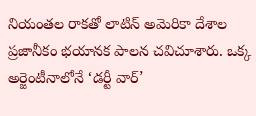నియంతల రాకతో లాటిన్‌ అమెరికా దేశాల ప్రజానీకం భయానక పాలన చవిచూశారు. ఒక్క అర్జెంటీనాలోనే ‘డర్టీ వార్‌’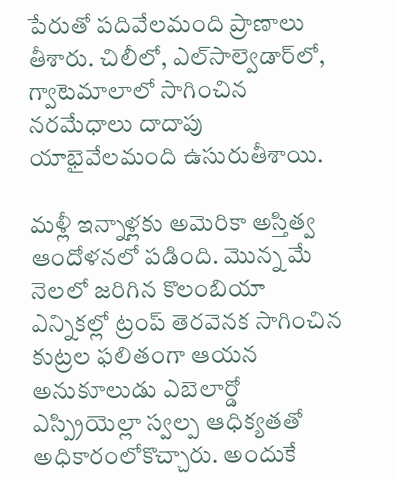పేరుతో పదివేలమంది ప్రాణాలు తీశారు. చిలీలో, ఎల్‌సాల్వెడార్‌లో, గ్వాటెమాలాలో సాగించిన నరమేధాలు దాదాపు యాభైవేలమంది ఉసురుతీశాయి.

మళ్లీ ఇన్నాళ్లకు అమెరికా అస్తిత్వ ఆందోళనలో పడింది. మొన్న మే నెలలో జరిగిన కొలంబియా ఎన్నికల్లో ట్రంప్‌ తెరవెనక సాగించిన కుట్రల ఫలితంగా ఆయన అనుకూలుడు ఎబెలార్డో ఎస్ప్రియెల్లా స్వల్ప ఆధిక్యతతో అధికారంలోకొచ్చారు. అందుకే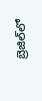బ్రెజిల్‌లో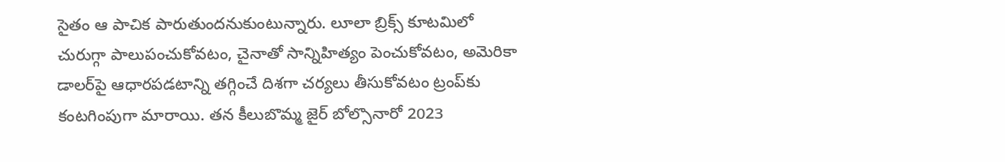సైతం ఆ పాచిక పారుతుందనుకుంటున్నారు. లూలా బ్రిక్స్‌ కూటమిలో చురుగ్గా పాలుపంచుకోవటం, చైనాతో సాన్నిహిత్యం పెంచుకోవటం, అమెరికా డాలర్‌పై ఆధారపడటాన్ని తగ్గించే దిశగా చర్యలు తీసుకోవటం ట్రంప్‌కు కంటగింపుగా మారాయి. తన కీలుబొమ్మ జైర్‌ బోల్సొనారో 2023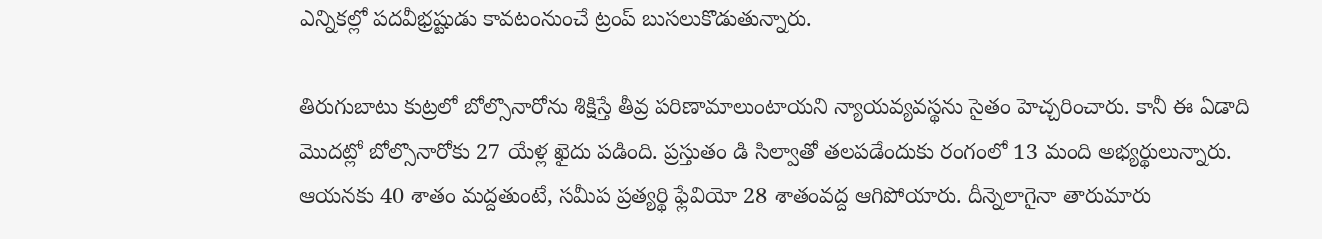ఎన్నికల్లో పదవీభ్రష్టుడు కావటంనుంచే ట్రంప్‌ బుసలుకొడుతున్నారు.

తిరుగుబాటు కుట్రలో బోల్సొనారోను శిక్షిస్తే తీవ్ర పరిణామాలుంటాయని న్యాయవ్యవస్థను సైతం హెచ్చరించారు. కానీ ఈ ఏడాది మొదట్లో బోల్సొనారోకు 27 యేళ్ల ఖైదు పడింది. ప్రస్తుతం డి సిల్వాతో తలపడేందుకు రంగంలో 13 మంది అభ్యర్థులున్నారు. ఆయనకు 40 శాతం మద్దతుంటే, సమీప ప్రత్యర్థి ఫ్లేవియో 28 శాతంవద్ద ఆగిపోయారు. దీన్నెలాగైనా తారుమారు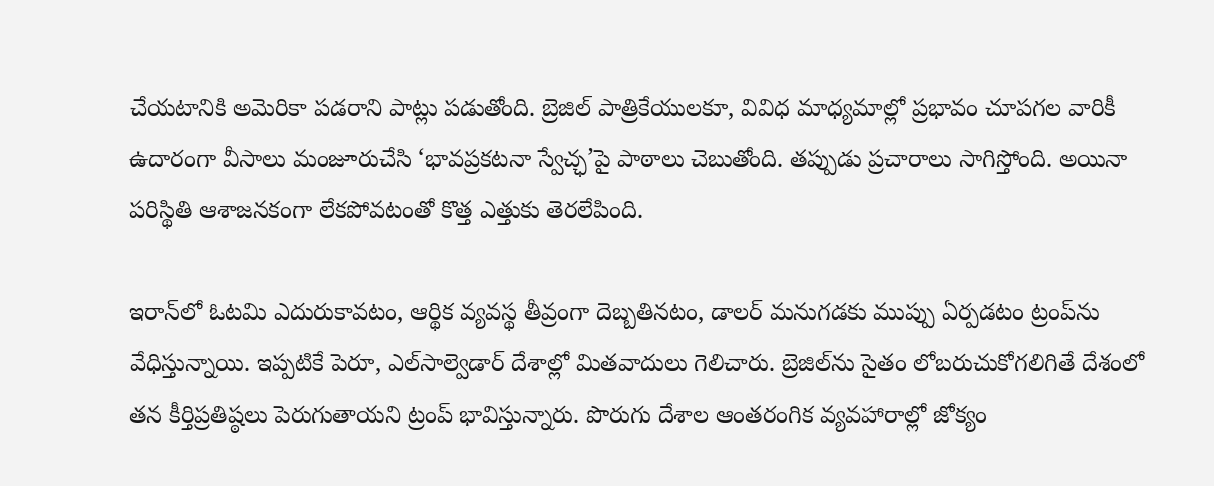చేయటానికి అమెరికా పడరాని పాట్లు పడుతోంది. బ్రెజిల్‌ పాత్రికేయులకూ, వివిధ మాధ్యమాల్లో ప్రభావం చూపగల వారికీ ఉదారంగా వీసాలు మంజూరుచేసి ‘భావప్రకటనా స్వేచ్ఛ’పై పాఠాలు చెబుతోంది. తప్పుడు ప్రచారాలు సాగిస్తోంది. అయినా పరిస్థితి ఆశాజనకంగా లేకపోవటంతో కొత్త ఎత్తుకు తెరలేపింది.

ఇరాన్‌లో ఓటమి ఎదురుకావటం, ఆర్థిక వ్యవస్థ తీవ్రంగా దెబ్బతినటం, డాలర్‌ మనుగడకు ముప్పు ఏర్పడటం ట్రంప్‌ను వేధిస్తున్నాయి. ఇప్పటికే పెరూ, ఎల్‌సాల్వెడార్‌ దేశాల్లో మితవాదులు గెలిచారు. బ్రెజిల్‌ను సైతం లోబరుచుకోగలిగితే దేశంలో తన కీర్తిప్రతిష్ఠలు పెరుగుతాయని ట్రంప్‌ భావిస్తున్నారు. పొరుగు దేశాల ఆంతరంగిక వ్యవహారాల్లో జోక్యం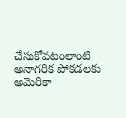చేసుకోవటంలాంటి అనాగరిక పోకడలకు అమెరికా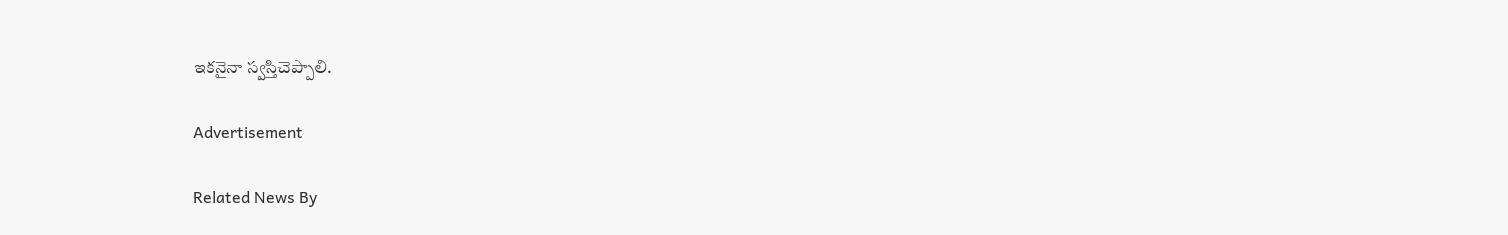ఇకనైనా స్వస్తిచెప్పాలి.

Advertisement

Related News By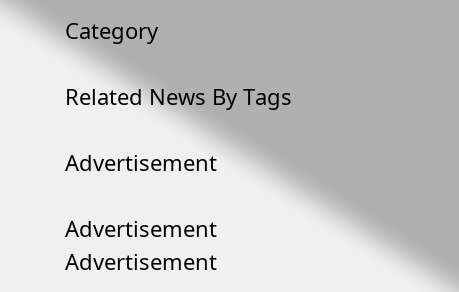Category

Related News By Tags

Advertisement

Advertisement
Advertisement